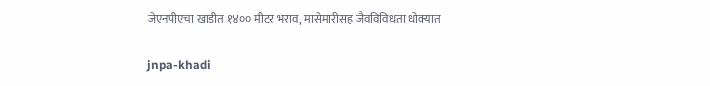जेएनपीएचा खाडीत १४०० मीटर भराव, मासेमारीसह जैवविविधता धोक्यात

jnpa-khadi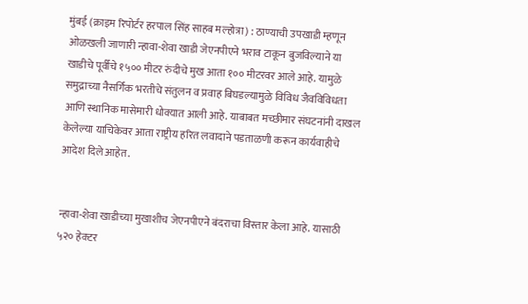मुंबई (क्राइम रिपोर्टर हरपाल सिंह साहब मल्होत्रा) : ठाण्याची उपखाडी म्हणून ओळखली जाणारी न्हावा-शेवा खाडी जेएनपीएने भराव टाकून बुजविल्याने या खाडीचे पूर्वीचे १५०० मीटर रुंदीचे मुख आता १०० मीटरवर आले आहे. यामुळे समुद्राच्या नैसर्गिक भरतीचे संतुलन व प्रवाह बिघडल्यामुळे विविध जैवविविधता आणि स्थानिक मासेमारी धोक्यात आली आहे. याबाबत मच्छीमार संघटनांनी दाखल केलेल्या याचिकेवर आता राष्ट्रीय हरित लवादाने पडताळणी करून कार्यवाहीचे आदेश दिले आहेत.


न्हावा-शेवा खाडीच्या मुखाशीच जेएनपीएने बंदराचा विस्तार केला आहे. यासाठी ५२० हेक्टर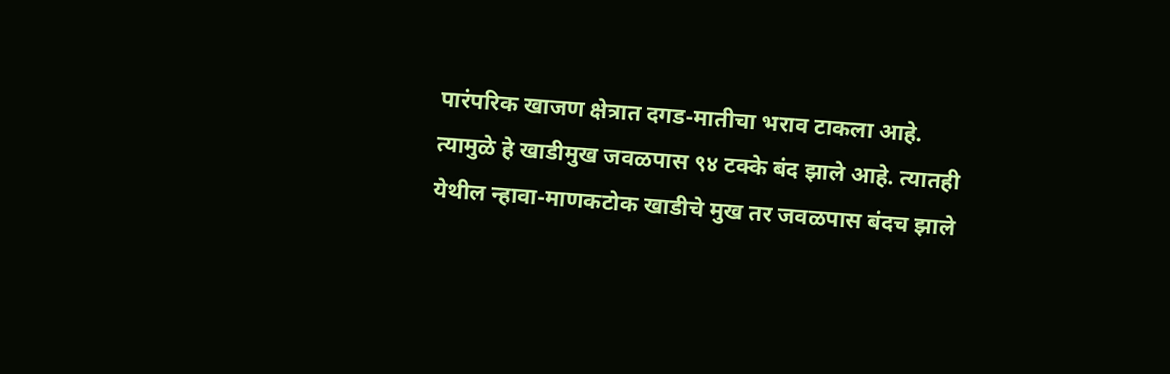पारंपरिक खाजण क्षेत्रात दगड-मातीचा भराव टाकला आहे. त्यामुळे हे खाडीमुख जवळपास ९४ टक्के बंद झाले आहे. त्यातही येथील न्हावा-माणकटोक खाडीचे मुख तर जवळपास बंदच झाले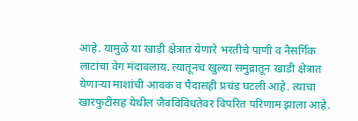आहे. यामुळे या खाडी क्षेत्रात येणारे भरतीचे पाणी व नैसर्गिक लाटांचा वेग मंदावलाय. त्यातूनच खुल्या समुद्रातून खाडी क्षेत्रात येणाऱ्या माशांची आवक व पैदासही प्रचंड घटली आहे. त्याचा खारफुटीसह येथील जैवविविधतेवर विपरित परिणाम झाला आहे.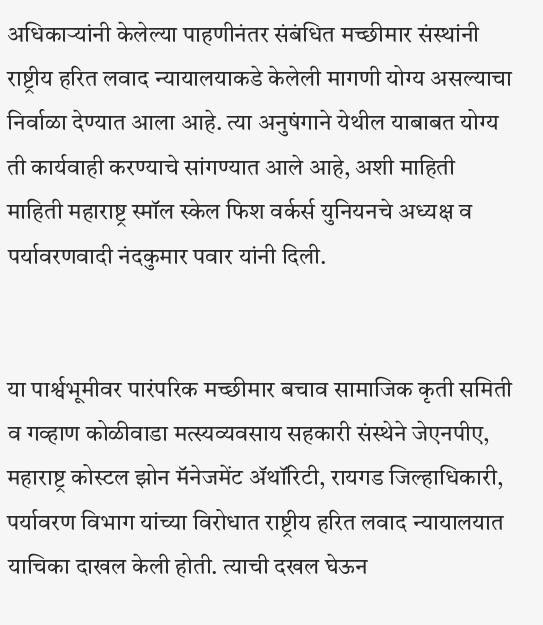अधिकाऱ्यांनी केलेल्या पाहणीनंतर संबंधित मच्छीमार संस्थांनी राष्ट्रीय हरित लवाद न्यायालयाकडे केलेली मागणी योग्य असल्याचा निर्वाळा देण्यात आला आहे. त्या अनुषंगाने येथील याबाबत योग्य ती कार्यवाही करण्याचे सांगण्यात आले आहे, अशी माहिती माहिती महाराष्ट्र स्मॉल स्केल फिश वर्कर्स युनियनचे अध्यक्ष व पर्यावरणवादी नंदकुमार पवार यांनी दिली.


या पार्श्वभूमीवर पारंपरिक मच्छीमार बचाव सामाजिक कृती समिती व गव्हाण कोळीवाडा मत्स्यव्यवसाय सहकारी संस्थेने जेएनपीए, महाराष्ट्र कोस्टल झोन मॅनेजमेंट ॲथॉरिटी, रायगड जिल्हाधिकारी, पर्यावरण विभाग यांच्या विरोधात राष्ट्रीय हरित लवाद न्यायालयात याचिका दाखल केली होती. त्याची दखल घेऊन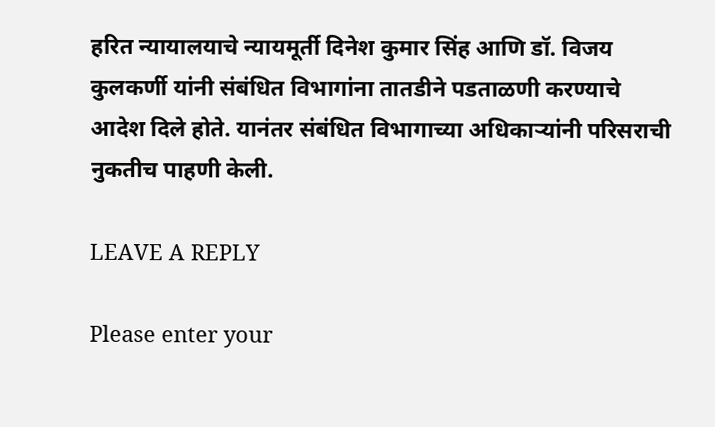हरित न्यायालयाचे न्यायमूर्ती दिनेश कुमार सिंह आणि डॉ. विजय कुलकर्णी यांनी संबंधित विभागांना तातडीने पडताळणी करण्याचे आदेश दिले होते. यानंतर संबंधित विभागाच्या अधिकाऱ्यांनी परिसराची नुकतीच पाहणी केली.

LEAVE A REPLY

Please enter your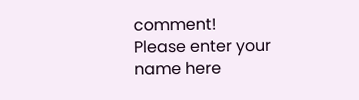comment!
Please enter your name here